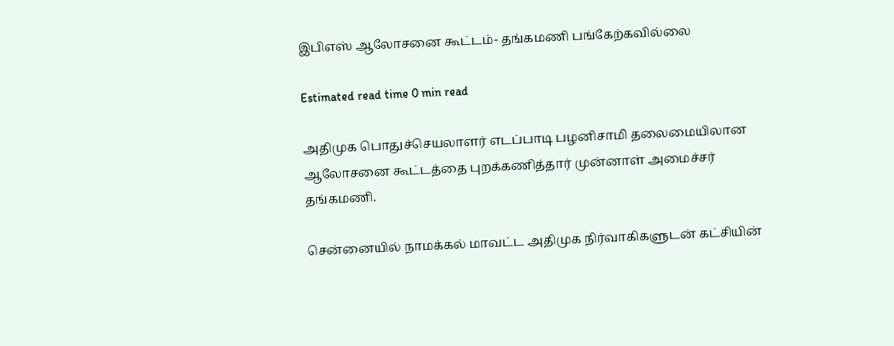இபிஎஸ் ஆலோசனை கூட்டம்- தங்கமணி பங்கேற்கவில்லை

Estimated read time 0 min read

அதிமுக பொதுச்செயலாளர் எடப்பாடி பழனிசாமி தலைமையிலான ஆலோசனை கூட்டத்தை புறக்கணித்தார் முன்னாள் அமைச்சர் தங்கமணி.

சென்னையில் நாமக்கல் மாவட்ட அதிமுக நிர்வாகிகளுடன் கட்சியின்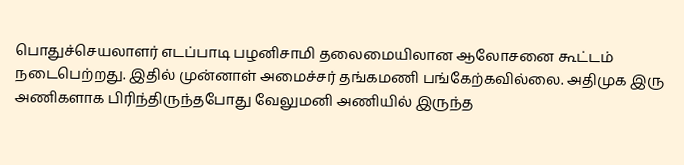பொதுச்செயலாளர் எடப்பாடி பழனிசாமி தலைமையிலான ஆலோசனை கூட்டம் நடைபெற்றது. இதில் முன்னாள் அமைச்சர் தங்கமணி பங்கேற்கவில்லை. அதிமுக இரு அணிகளாக பிரிந்திருந்தபோது வேலுமனி அணியில் இருந்த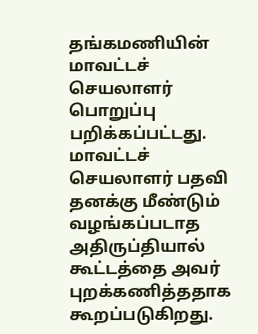தங்கமணியின் மாவட்டச் செயலாளர் பொறுப்பு பறிக்கப்பட்டது. மாவட்டச் செயலாளர் பதவி தனக்கு மீண்டும் வழங்கப்படாத அதிருப்தியால் கூட்டத்தை அவர் புறக்கணித்ததாக கூறப்படுகிறது.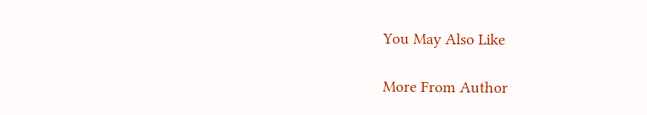You May Also Like

More From Author